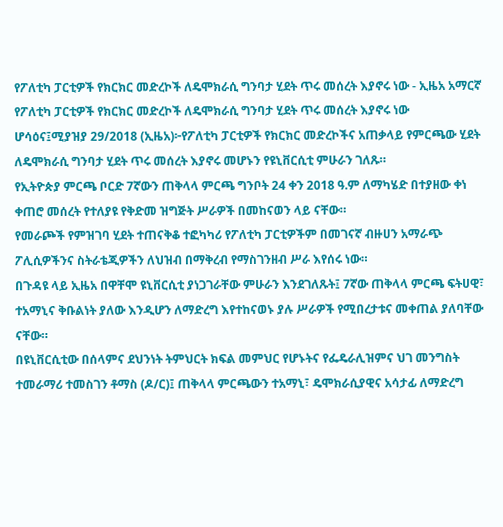የፖለቲካ ፓርቲዎች የክርክር መድረኮች ለዴሞክራሲ ግንባታ ሂደት ጥሩ መሰረት እያኖሩ ነው - ኢዜአ አማርኛ
የፖለቲካ ፓርቲዎች የክርክር መድረኮች ለዴሞክራሲ ግንባታ ሂደት ጥሩ መሰረት እያኖሩ ነው
ሆሳዕና፤ሚያዝያ 29/2018 (ኢዜአ)፦የፖለቲካ ፓርቲዎች የክርክር መድረኮችና አጠቃላይ የምርጫው ሂደት ለዴሞክራሲ ግንባታ ሂደት ጥሩ መሰረት እያኖሩ መሆኑን የዩኒቨርሲቲ ምሁራን ገለጹ።
የኢትዮጵያ ምርጫ ቦርድ 7ኛውን ጠቅላላ ምርጫ ግንቦት 24 ቀን 2018 ዓ.ም ለማካሄድ በተያዘው ቀነ ቀጠሮ መሰረት የተለያዩ የቅድመ ዝግጅት ሥራዎች በመከናወን ላይ ናቸው።
የመራጮች የምዝገባ ሂደት ተጠናቅቆ ተፎካካሪ የፖለቲካ ፓርቲዎችም በመገናኛ ብዙሀን አማራጭ ፖሊሲዎችንና ስትራቴጂዎችን ለህዝብ በማቅረብ የማስገንዘብ ሥራ እየሰሩ ነው።
በጉዳዩ ላይ ኢዜአ በዋቸሞ ዩኒቨርሲቲ ያነጋገራቸው ምሁራን እንደገለጹት፤ 7ኛው ጠቅላላ ምርጫ ፍትሀዊ፣ ተአማኒና ቅቡልነት ያለው እንዲሆን ለማድረግ እየተከናወኑ ያሉ ሥራዎች የሚበረታቱና መቀጠል ያለባቸው ናቸው።
በዩኒቨርሲቲው በሰላምና ደህንነት ትምህርት ክፍል መምህር የሆኑትና የፌዴራሊዝምና ህገ መንግስት ተመራማሪ ተመስገን ቶማስ (ዶ/ር)፤ ጠቅላላ ምርጫውን ተአማኒ፣ ዴሞክራሲያዊና አሳታፊ ለማድረግ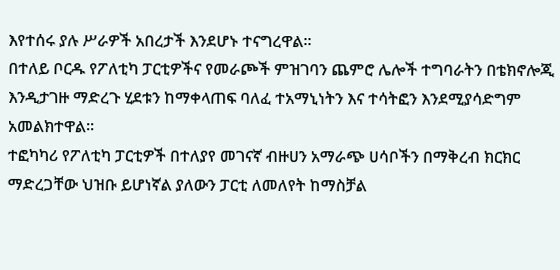እየተሰሩ ያሉ ሥራዎች አበረታች እንደሆኑ ተናግረዋል።
በተለይ ቦርዱ የፖለቲካ ፓርቲዎችና የመራጮች ምዝገባን ጨምሮ ሌሎች ተግባራትን በቴክኖሎጂ እንዲታገዙ ማድረጉ ሂደቱን ከማቀላጠፍ ባለፈ ተአማኒነትን እና ተሳትፎን እንደሚያሳድግም አመልክተዋል።
ተፎካካሪ የፖለቲካ ፓርቲዎች በተለያየ መገናኛ ብዙሀን አማራጭ ሀሳቦችን በማቅረብ ክርክር ማድረጋቸው ህዝቡ ይሆነኛል ያለውን ፓርቲ ለመለየት ከማስቻል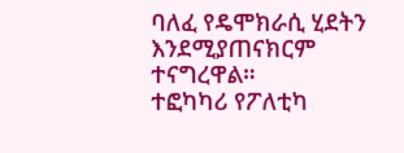ባለፈ የዴሞክራሲ ሂደትን እንደሚያጠናክርም ተናግረዋል።
ተፎካካሪ የፖለቲካ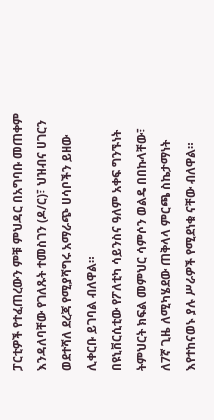ፓርቲዎች የተፈጠረውን ምቹ ምህዳር በአግባቡ መጠቀም እንዳለባቸው የገለጹት ተመስገን (ዶ/ር)፣ ህዝብና ሀገርን ወደተሻለ ደረጃ የሚያሻግሩ አማራጭ ሀሳቦችን ይዘው ሊቀርቡ ይገባል ብለዋል።
በዩኒቨርሲቲው የፖለቲካ ሳይንስና ዓለም አቀፍ ግንኙነት ትምህርት ክፍል መምህር ሳምሶን ወልዴ በበኩላቸው፣ ለ7ኛ ጊዜ ለሚካሄደው ጠቅላላ ምርጫ ስኬታማነት እየተከናወኑ ያሉ ሥራዎች የሚደነቁ ናቸው ብለዋል።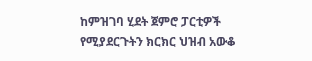ከምዝገባ ሂደት ጀምሮ ፓርቲዎች የሚያደርጉትን ክርክር ህዝብ አውቆ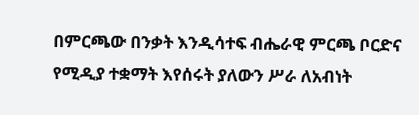በምርጫው በንቃት እንዲሳተፍ ብሔራዊ ምርጫ ቦርድና የሚዲያ ተቋማት እየሰሩት ያለውን ሥራ ለአብነት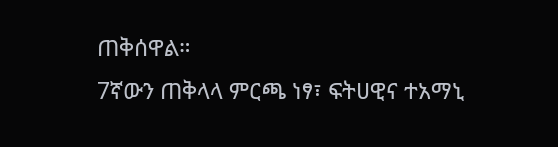ጠቅሰዋል።
7ኛውን ጠቅላላ ምርጫ ነፃ፣ ፍትሀዊና ተአማኒ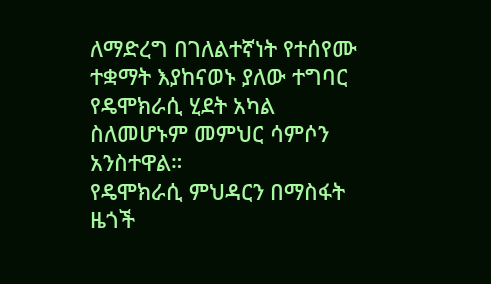ለማድረግ በገለልተኛነት የተሰየሙ ተቋማት እያከናወኑ ያለው ተግባር የዴሞክራሲ ሂደት አካል ስለመሆኑም መምህር ሳምሶን አንስተዋል።
የዴሞክራሲ ምህዳርን በማስፋት ዜጎች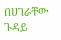በሀገራቸው ጉዳይ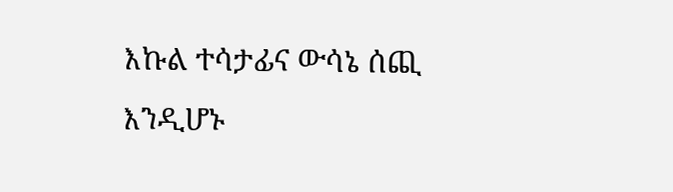እኩል ተሳታፊና ውሳኔ ሰጪ እንዲሆኑ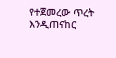የተጀመረው ጥረት እንዲጠናከር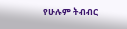የሁሉም ትብብር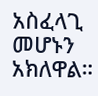አስፈላጊ መሆኑን አክለዋል።